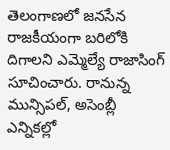తెలంగాణలో జనసేన రాజకీయంగా బరిలోకి దిగాలని ఎమ్మెల్యే రాజాసింగ్ సూచించారు. రానున్న మున్సిపల్, అసెంబ్లీ ఎన్నికల్లో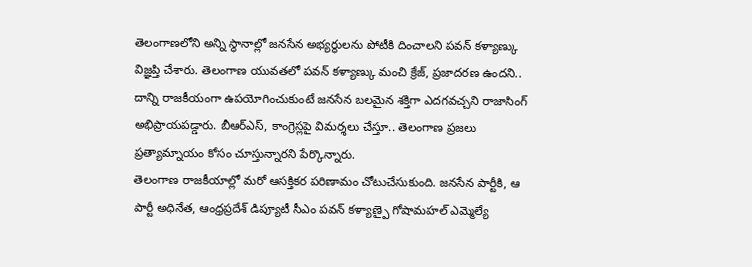తెలంగాణలోని అన్ని స్థానాల్లో జనసేన అభ్యర్థులను పోటీకి దించాలని పవన్ కళ్యాణ్కు విజ్ఞప్తి చేశారు. తెలంగాణ యువతలో పవన్ కళ్యాణ్కు మంచి క్రేజ్, ప్రజాదరణ ఉందని.. దాన్ని రాజకీయంగా ఉపయోగించుకుంటే జనసేన బలమైన శక్తిగా ఎదగవచ్చని రాజాసింగ్ అభిప్రాయపడ్డారు. బీఆర్ఎస్, కాంగ్రెస్లపై విమర్శలు చేస్తూ.. తెలంగాణ ప్రజలు ప్రత్యామ్నాయం కోసం చూస్తున్నారని పేర్కొన్నారు.
తెలంగాణ రాజకీయాల్లో మరో ఆసక్తికర పరిణామం చోటుచేసుకుంది. జనసేన పార్టీకి, ఆ పార్టీ అధినేత, ఆంధ్రప్రదేశ్ డిప్యూటీ సీఎం పవన్ కళ్యాణ్పై గోషామహల్ ఎమ్మెల్యే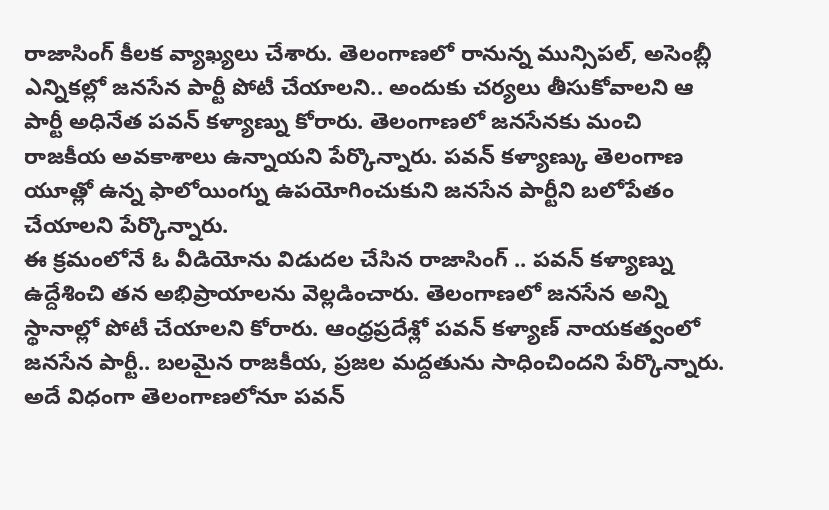రాజాసింగ్ కీలక వ్యాఖ్యలు చేశారు. తెలంగాణలో రానున్న మున్సిపల్, అసెంబ్లీ ఎన్నికల్లో జనసేన పార్టీ పోటీ చేయాలని.. అందుకు చర్యలు తీసుకోవాలని ఆ పార్టీ అధినేత పవన్ కళ్యాణ్ను కోరారు. తెలంగాణలో జనసేనకు మంచి రాజకీయ అవకాశాలు ఉన్నాయని పేర్కొన్నారు. పవన్ కళ్యాణ్కు తెలంగాణ యూత్లో ఉన్న ఫాలోయింగ్ను ఉపయోగించుకుని జనసేన పార్టీని బలోపేతం చేయాలని పేర్కొన్నారు.
ఈ క్రమంలోనే ఓ వీడియోను విడుదల చేసిన రాజాసింగ్ .. పవన్ కళ్యాణ్ను ఉద్దేశించి తన అభిప్రాయాలను వెల్లడించారు. తెలంగాణలో జనసేన అన్ని స్థానాల్లో పోటీ చేయాలని కోరారు. ఆంధ్రప్రదేశ్లో పవన్ కళ్యాణ్ నాయకత్వంలో జనసేన పార్టీ.. బలమైన రాజకీయ, ప్రజల మద్దతును సాధించిందని పేర్కొన్నారు. అదే విధంగా తెలంగాణలోనూ పవన్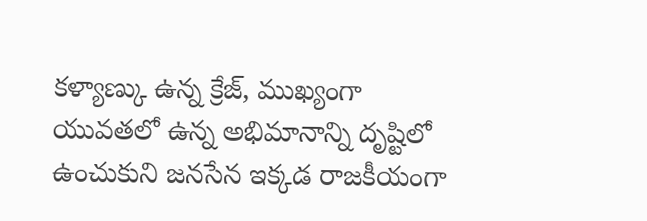కళ్యాణ్కు ఉన్న క్రేజ్, ముఖ్యంగా యువతలో ఉన్న అభిమానాన్ని దృష్టిలో ఉంచుకుని జనసేన ఇక్కడ రాజకీయంగా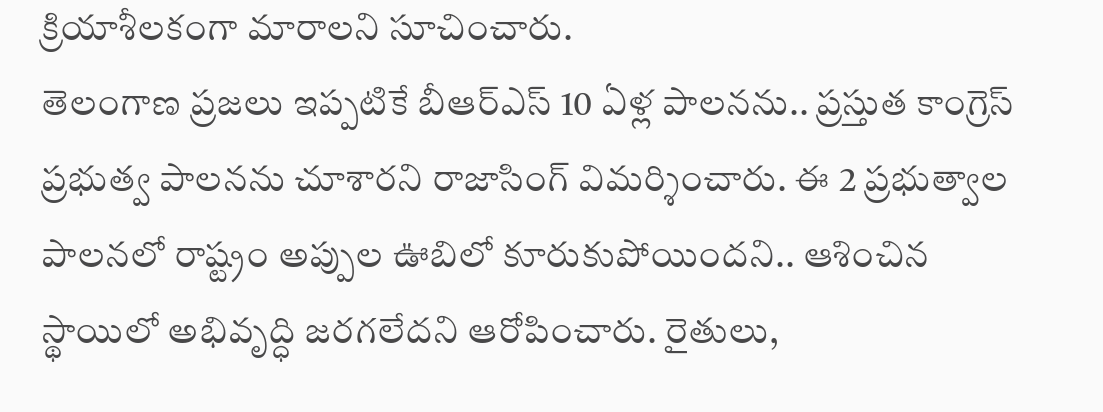క్రియాశీలకంగా మారాలని సూచించారు.
తెలంగాణ ప్రజలు ఇప్పటికే బీఆర్ఎస్ 10 ఏళ్ల పాలనను.. ప్రస్తుత కాంగ్రెస్ ప్రభుత్వ పాలనను చూశారని రాజాసింగ్ విమర్శించారు. ఈ 2 ప్రభుత్వాల పాలనలో రాష్ట్రం అప్పుల ఊబిలో కూరుకుపోయిందని.. ఆశించిన స్థాయిలో అభివృద్ధి జరగలేదని ఆరోపించారు. రైతులు,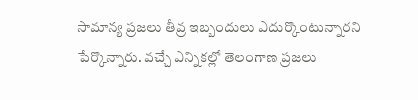సామాన్య ప్రజలు తీవ్ర ఇబ్బందులు ఎదుర్కొంటున్నారని పేర్కొన్నారు. వచ్చే ఎన్నికల్లో తెలంగాణ ప్రజలు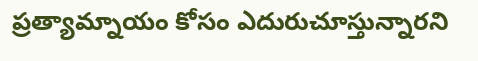ప్రత్యామ్నాయం కోసం ఎదురుచూస్తున్నారని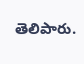తెలిపారు.